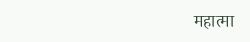महात्मा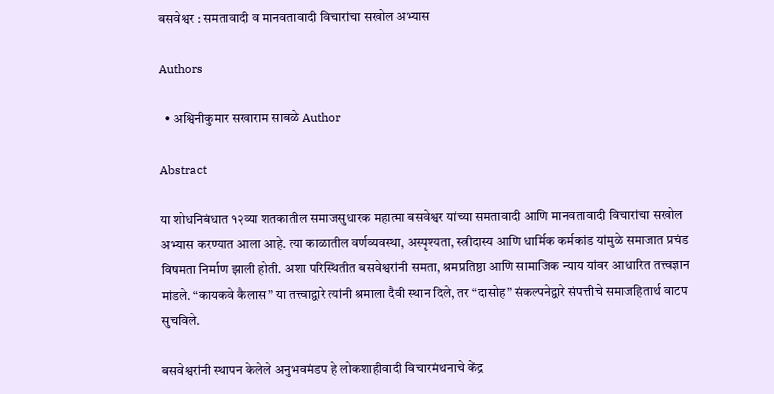बसवेश्वर : समतावादी व मानवतावादी विचारांचा सखोल अभ्यास

Authors

  • अश्विनीकुमार सखाराम साबळे Author

Abstract

या शोधनिबंधात १२व्या शतकातील समाजसुधारक महात्मा बसवेश्वर यांच्या समतावादी आणि मानवतावादी विचारांचा सखोल अभ्यास करण्यात आला आहे. त्या काळातील वर्णव्यवस्था, अस्पृश्यता, स्त्रीदास्य आणि धार्मिक कर्मकांड यांमुळे समाजात प्रचंड विषमता निर्माण झाली होती. अशा परिस्थितीत बसवेश्वरांनी समता, श्रमप्रतिष्ठा आणि सामाजिक न्याय यांवर आधारित तत्त्वज्ञान मांडले. “कायकवे कैलास” या तत्त्वाद्वारे त्यांनी श्रमाला दैवी स्थान दिले, तर “दासोह” संकल्पनेद्वारे संपत्तीचे समाजहितार्थ वाटप सुचविले.

बसवेश्वरांनी स्थापन केलेले अनुभवमंडप हे लोकशाहीवादी विचारमंथनाचे केंद्र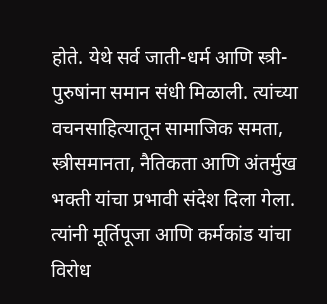होते. येथे सर्व जाती-धर्म आणि स्त्री-पुरुषांना समान संधी मिळाली. त्यांच्या वचनसाहित्यातून सामाजिक समता, स्त्रीसमानता, नैतिकता आणि अंतर्मुख भक्ती यांचा प्रभावी संदेश दिला गेला. त्यांनी मूर्तिपूजा आणि कर्मकांड यांचा विरोध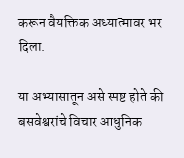करून वैयक्तिक अध्यात्मावर भर दिला.

या अभ्यासातून असे स्पष्ट होते की बसवेश्वरांचे विचार आधुनिक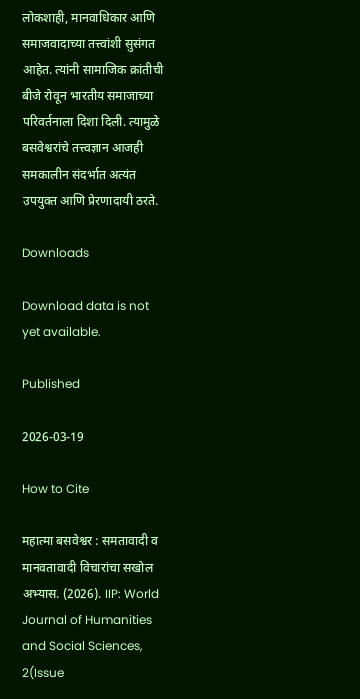लोकशाही, मानवाधिकार आणि समाजवादाच्या तत्त्वांशी सुसंगत आहेत. त्यांनी सामाजिक क्रांतीची बीजे रोवून भारतीय समाजाच्या परिवर्तनाला दिशा दिली. त्यामुळे बसवेश्वरांचे तत्त्वज्ञान आजही समकालीन संदर्भात अत्यंत उपयुक्त आणि प्रेरणादायी ठरते.

Downloads

Download data is not yet available.

Published

2026-03-19

How to Cite

महात्मा बसवेश्वर : समतावादी व मानवतावादी विचारांचा सखोल अभ्यास. (2026). IIP: World Journal of Humanities and Social Sciences, 2(Issue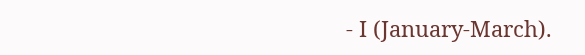- I (January-March).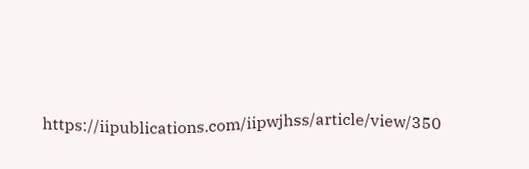https://iipublications.com/iipwjhss/article/view/350